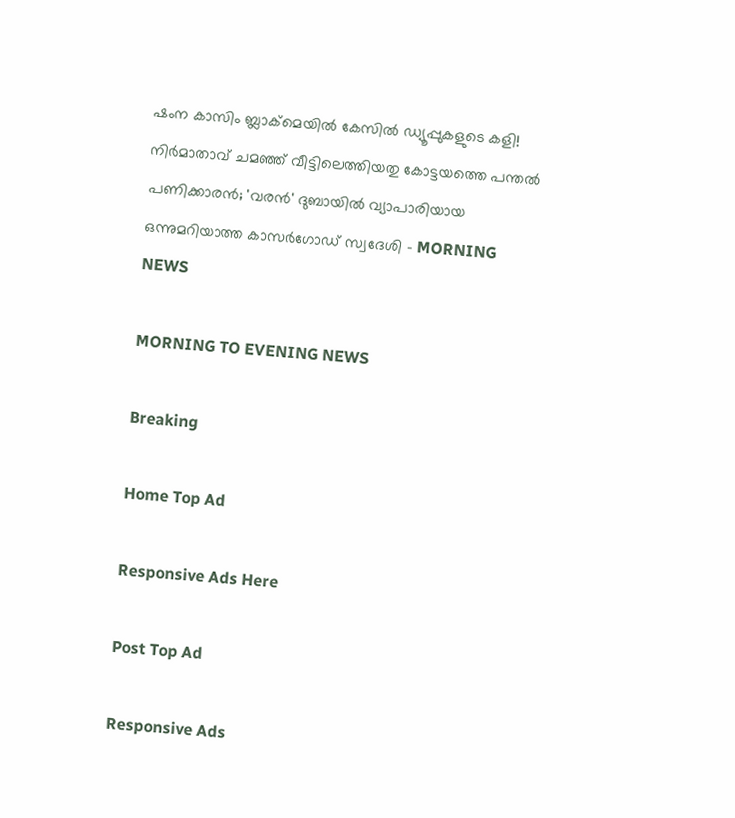ഷംന കാസിം ബ്ലാക്‌മെയില്‍ കേസില്‍ ഡ്യൂപ്പുകളുടെ കളി! നിര്‍മാതാവ് ചമഞ്ഞ് വീട്ടിലെത്തിയതു കോട്ടയത്തെ പന്തല്‍ പണിക്കാരന്‍; 'വരന്‍' ദുബായില്‍ വ്യാപാരിയായ ഒന്നുമറിയാത്ത കാസര്‍ഗോഡ് സ്വദേശി - MORNING NEWS

MORNING TO EVENING NEWS

Breaking

Home Top Ad

Responsive Ads Here

Post Top Ad

Responsive Ads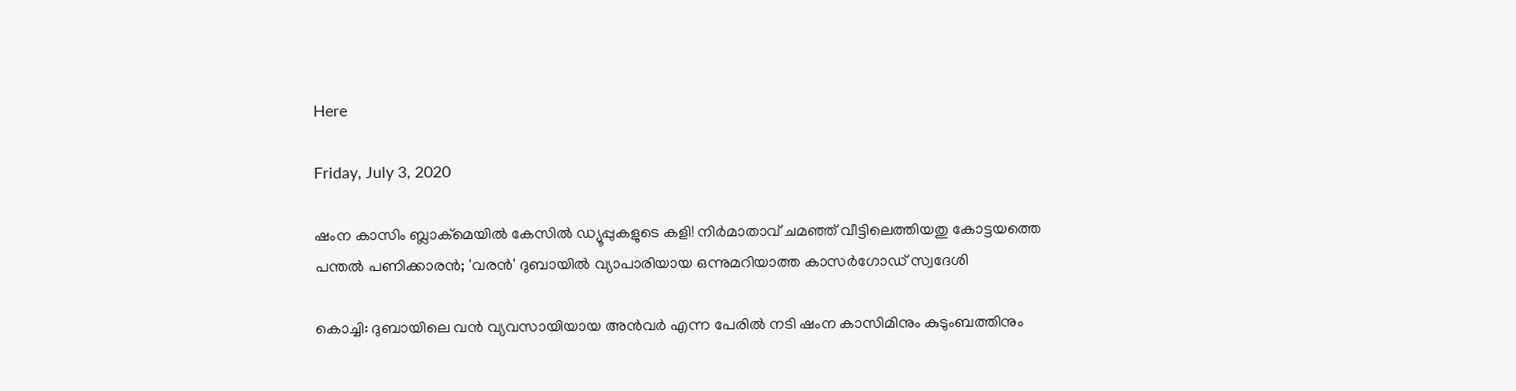Here

Friday, July 3, 2020

ഷംന കാസിം ബ്ലാക്‌മെയില്‍ കേസില്‍ ഡ്യൂപ്പുകളുടെ കളി! നിര്‍മാതാവ് ചമഞ്ഞ് വീട്ടിലെത്തിയതു കോട്ടയത്തെ പന്തല്‍ പണിക്കാരന്‍; 'വരന്‍' ദുബായില്‍ വ്യാപാരിയായ ഒന്നുമറിയാത്ത കാസര്‍ഗോഡ് സ്വദേശി

കൊച്ചി: ദുബായിലെ വന്‍ വ്യവസായിയായ അന്‍വര്‍ എന്ന പേരില്‍ നടി ഷംന കാസിമിനും കുടുംബത്തിനും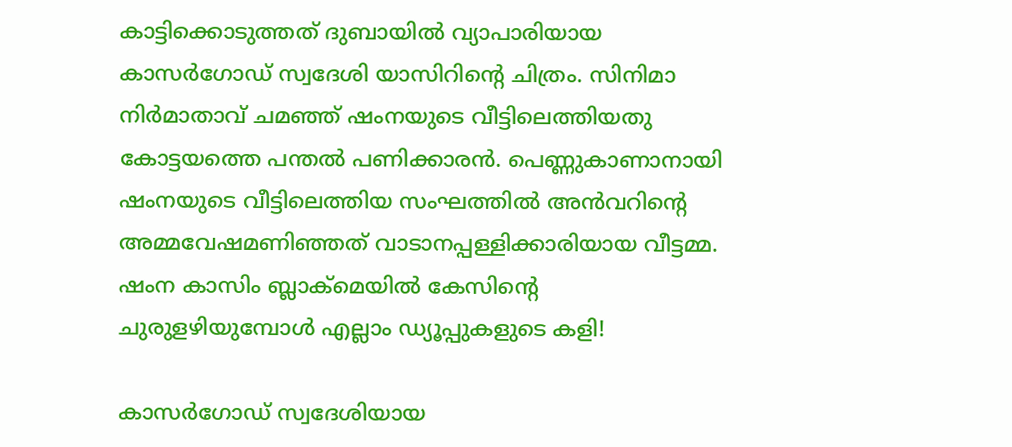കാട്ടിക്കൊടുത്തത് ദുബായില്‍ വ്യാപാരിയായ കാസര്‍ഗോഡ് സ്വദേശി യാസിറിന്റെ ചിത്രം. സിനിമാ നിര്‍മാതാവ് ചമഞ്ഞ് ഷംനയുടെ വീട്ടിലെത്തിയതു കോട്ടയത്തെ പന്തല്‍ പണിക്കാരന്‍. പെണ്ണുകാണാനായി ഷംനയുടെ വീട്ടിലെത്തിയ സംഘത്തില്‍ അന്‍വറിന്റെ അമ്മവേഷമണിഞ്ഞത് വാടാനപ്പള്ളിക്കാരിയായ വീട്ടമ്മ. ഷംന കാസിം ബ്ലാക്‌മെയില്‍ കേസിന്റെ ചുരുളഴിയുമ്പോള്‍ എല്ലാം ഡ്യൂപ്പുകളുടെ കളി!

കാസര്‍ഗോഡ് സ്വദേശിയായ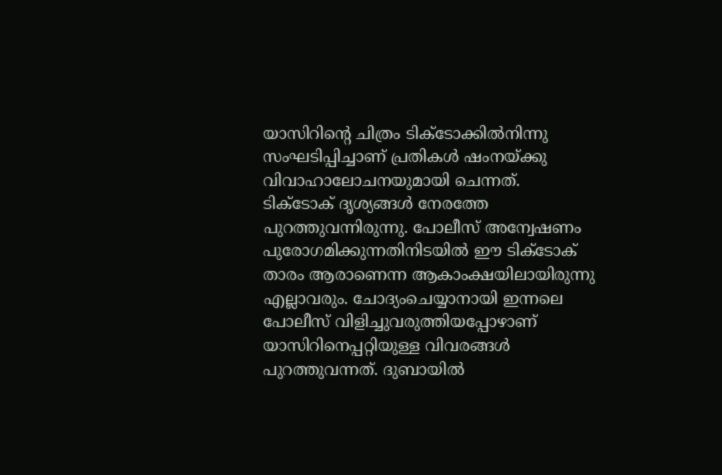യാസിറിന്റെ ചിത്രം ടിക്‌ടോക്കില്‍നിന്നു സംഘടിപ്പിച്ചാണ് പ്രതികള്‍ ഷംനയ്ക്കു വിവാഹാലോചനയുമായി ചെന്നത്. ടിക്‌ടോക് ദൃശ്യങ്ങള്‍ നേരത്തേ പുറത്തുവന്നിരുന്നു. പോലീസ് അന്വേഷണം പുരോഗമിക്കുന്നതിനിടയില്‍ ഈ ടിക്‌ടോക് താരം ആരാണെന്ന ആകാംക്ഷയിലായിരുന്നു എല്ലാവരും. ചോദ്യംചെയ്യാനായി ഇന്നലെ പോലീസ് വിളിച്ചുവരുത്തിയപ്പോഴാണ് യാസിറിനെപ്പറ്റിയുള്ള വിവരങ്ങള്‍ പുറത്തുവന്നത്. ദുബായില്‍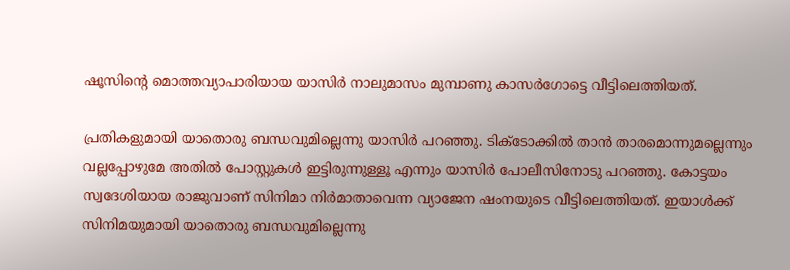ഷൂസിന്റെ മൊത്തവ്യാപാരിയായ യാസിര്‍ നാലുമാസം മുമ്പാണു കാസര്‍ഗോട്ടെ വീട്ടിലെത്തിയത്.

പ്രതികളുമായി യാതൊരു ബന്ധവുമില്ലെന്നു യാസിര്‍ പറഞ്ഞു. ടിക്‌ടോക്കില്‍ താന്‍ താരമൊന്നുമല്ലെന്നും വല്ലപ്പോഴുമേ അതില്‍ പോസ്റ്റുകള്‍ ഇട്ടിരുന്നുള്ളൂ എന്നും യാസിര്‍ പോലീസിനോടു പറഞ്ഞു. കോട്ടയം സ്വദേശിയായ രാജുവാണ് സിനിമാ നിര്‍മാതാവെന്ന വ്യാജേന ഷംനയുടെ വീട്ടിലെത്തിയത്. ഇയാള്‍ക്ക് സിനിമയുമായി യാതൊരു ബന്ധവുമില്ലെന്നു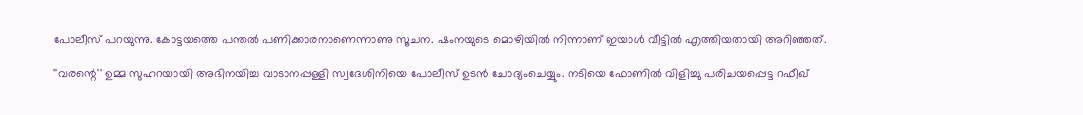പോലീസ് പറയുന്നു. കോട്ടയത്തെ പന്തല്‍ പണിക്കാരനാണെന്നാണു സൂചന. ഷംനയുടെ മൊഴിയില്‍ നിന്നാണ് ഇയാള്‍ വീട്ടില്‍ എത്തിയതായി അറിഞ്ഞത്.

''വരന്റെ'' ഉമ്മ സുഹറയായി അഭിനയിച്ച വാടാനപ്പള്ളി സ്വദേശിനിയെ പോലീസ് ഉടന്‍ ചോദ്യംചെയ്യും. നടിയെ ഫോണില്‍ വിളിച്ചു പരിചയപ്പെട്ട റഫീഖ്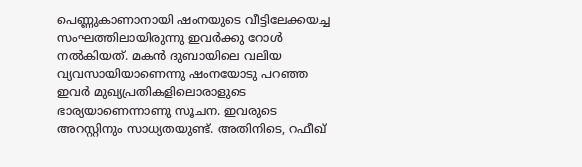പെണ്ണുകാണാനായി ഷംനയുടെ വീട്ടിലേക്കയച്ച സംഘത്തിലായിരുന്നു ഇവര്‍ക്കു റോള്‍ നല്‍കിയത്. മകന്‍ ദുബായിലെ വലിയ വ്യവസായിയാണെന്നു ഷംനയോടു പറഞ്ഞ ഇവര്‍ മുഖ്യപ്രതികളിലൊരാളുടെ ഭാര്യയാണെന്നാണു സൂചന. ഇവരുടെ അറസ്റ്റിനും സാധ്യതയുണ്ട്. അതിനിടെ, റഫീഖ്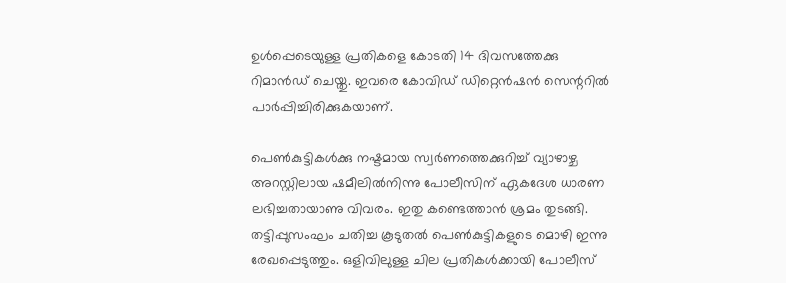ഉള്‍പ്പെടെയുള്ള പ്രതികളെ കോടതി 14 ദിവസത്തേക്കു റിമാന്‍ഡ് ചെയ്തു. ഇവരെ കോവിഡ് ഡിറ്റെന്‍ഷന്‍ സെന്ററില്‍ പാര്‍പ്പിച്ചിരിക്കുകയാണ്.

പെണ്‍കുട്ടികള്‍ക്കു നഷ്ടമായ സ്വര്‍ണത്തെക്കുറിച്ച് വ്യാഴാഴ്ച അറസ്റ്റിലായ ഷമീലില്‍നിന്നു പോലീസിന് ഏകദേശ ധാരണ ലഭിച്ചതായാണു വിവരം. ഇതു കണ്ടെത്താന്‍ ശ്രമം തുടങ്ങി. തട്ടിപ്പുസംഘം ചതിച്ച കൂടുതല്‍ പെണ്‍കുട്ടികളുടെ മൊഴി ഇന്നു രേഖപ്പെടുത്തും. ഒളിവിലുള്ള ചില പ്രതികള്‍ക്കായി പോലീസ്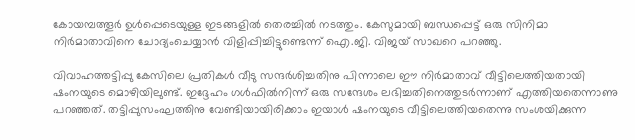കോയമ്പത്തൂര്‍ ഉള്‍പ്പെടെയുള്ള ഇടങ്ങളില്‍ തെരച്ചില്‍ നടത്തും. കേസുമായി ബന്ധപ്പെട്ട് ഒരു സിനിമാ നിര്‍മാതാവിനെ ചോദ്യംചെയ്യാന്‍ വിളിപ്പിച്ചിട്ടുണ്ടെന്ന് ഐ.ജി. വിജയ് സാഖറെ പറഞ്ഞു.

വിവാഹത്തട്ടിപ്പു കേസിലെ പ്രതികള്‍ വീടു സന്ദര്‍ശിച്ചതിനു പിന്നാലെ ഈ നിര്‍മാതാവ് വീട്ടിലെത്തിയതായി ഷംനയുടെ മൊഴിയിലുണ്ട്. ഇദ്ദേഹം ഗള്‍ഫില്‍നിന്ന് ഒരു സന്ദേശം ലഭിച്ചതിനെത്തുടര്‍ന്നാണ് എത്തിയതെന്നാണു പറഞ്ഞത്. തട്ടിപ്പുസംഘത്തിനു വേണ്ടിയായിരിക്കാം ഇയാള്‍ ഷംനയുടെ വീട്ടിലെത്തിയതെന്നു സംശയിക്കുന്ന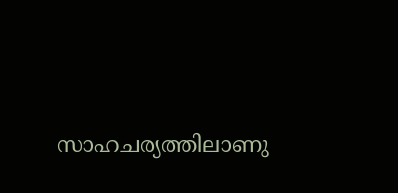സാഹചര്യത്തിലാണു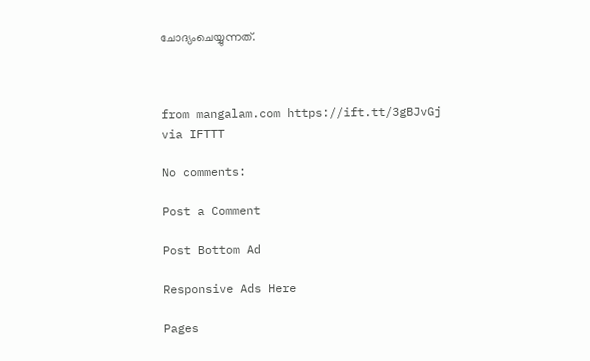ചോദ്യംചെയ്യുന്നത്.



from mangalam.com https://ift.tt/3gBJvGj
via IFTTT

No comments:

Post a Comment

Post Bottom Ad

Responsive Ads Here

Pages